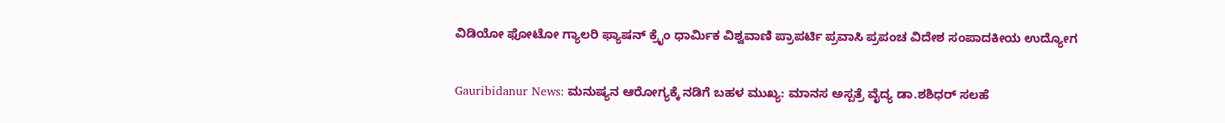ವಿಡಿಯೋ ಫೋಟೋ ಗ್ಯಾಲರಿ ಫ್ಯಾಷನ್ ಕ್ರೈಂ ಧಾರ್ಮಿಕ ವಿಶ್ವವಾಣಿ ಪ್ರಾಪರ್ಟಿ ಪ್ರವಾಸಿ ಪ್ರಪಂಚ ವಿದೇಶ ಸಂಪಾದಕೀಯ ಉದ್ಯೋಗ

Gauribidanur News: ಮನುಷ್ಯನ ಆರೋಗ್ಯಕ್ಕೆ ನಡಿಗೆ ಬಹಳ ಮುಖ್ಯ: ಮಾನಸ ಅಸ್ಪತ್ರೆ ವೈದ್ಯ ಡಾ.ಶಶಿಧರ್ ಸಲಹೆ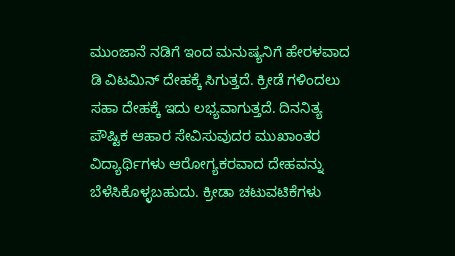ಮುಂಜಾನೆ ನಡಿಗೆ ಇಂದ ಮನುಷ್ಯನಿಗೆ ಹೇರಳವಾದ ಡಿ ವಿಟಮಿನ್ ದೇಹಕ್ಕೆ ಸಿಗುತ್ತದೆ. ಕ್ರೀಡೆ ಗಳಿಂದಲು ಸಹಾ ದೇಹಕ್ಕೆ ಇದು ಲಭ್ಯವಾಗುತ್ತದೆ. ದಿನನಿತ್ಯ ಪೌಷ್ಟಿಕ ಆಹಾರ ಸೇವಿಸುವುದರ ಮುಖಾಂತರ ವಿದ್ಯಾರ್ಥಿಗಳು ಆರೋಗ್ಯಕರವಾದ ದೇಹವನ್ನು ಬೆಳೆಸಿಕೊಳ್ಳಬಹುದು. ಕ್ರೀಡಾ ಚಟುವಟಿಕೆಗಳು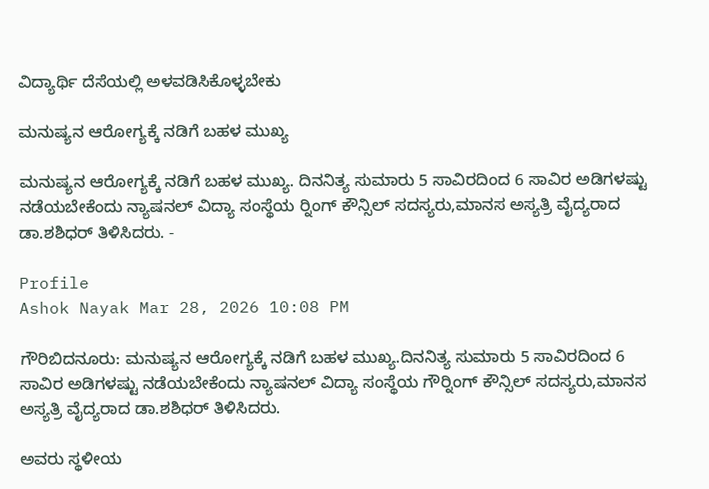ವಿದ್ಯಾರ್ಥಿ ದೆಸೆಯಲ್ಲಿ ಅಳವಡಿಸಿಕೊಳ್ಳಬೇಕು

ಮನುಷ್ಯನ ಆರೋಗ್ಯಕ್ಕೆ ನಡಿಗೆ ಬಹಳ ಮುಖ್ಯ

ಮನುಷ್ಯನ ಆರೋಗ್ಯಕ್ಕೆ ನಡಿಗೆ ಬಹಳ ಮುಖ್ಯ. ದಿನನಿತ್ಯ ಸುಮಾರು 5 ಸಾವಿರದಿಂದ 6 ಸಾವಿರ ಅಡಿಗಳಷ್ಟು ನಡೆಯಬೇಕೆಂದು ನ್ಯಾಷನಲ್ ವಿದ್ಯಾ ಸಂಸ್ಥೆಯ ರ‍್ನಿಂಗ್ ಕೌನ್ಸಿಲ್ ಸದಸ್ಯರು,ಮಾನಸ ಅಸ್ಯತ್ರಿ ವೈದ್ಯರಾದ ಡಾ.ಶಶಿಧರ್ ತಿಳಿಸಿದರು. -

Profile
Ashok Nayak Mar 28, 2026 10:08 PM

ಗೌರಿಬಿದನೂರು: ಮನುಷ್ಯನ ಆರೋಗ್ಯಕ್ಕೆ ನಡಿಗೆ ಬಹಳ ಮುಖ್ಯ.ದಿನನಿತ್ಯ ಸುಮಾರು 5 ಸಾವಿರದಿಂದ 6 ಸಾವಿರ ಅಡಿಗಳಷ್ಟು ನಡೆಯಬೇಕೆಂದು ನ್ಯಾಷನಲ್ ವಿದ್ಯಾ ಸಂಸ್ಥೆಯ ಗೌರ‍್ನಿಂಗ್ ಕೌನ್ಸಿಲ್ ಸದಸ್ಯರು,ಮಾನಸ ಅಸ್ಯತ್ರಿ ವೈದ್ಯರಾದ ಡಾ.ಶಶಿಧರ್ ತಿಳಿಸಿದರು.

ಅವರು ಸ್ಥಳೀಯ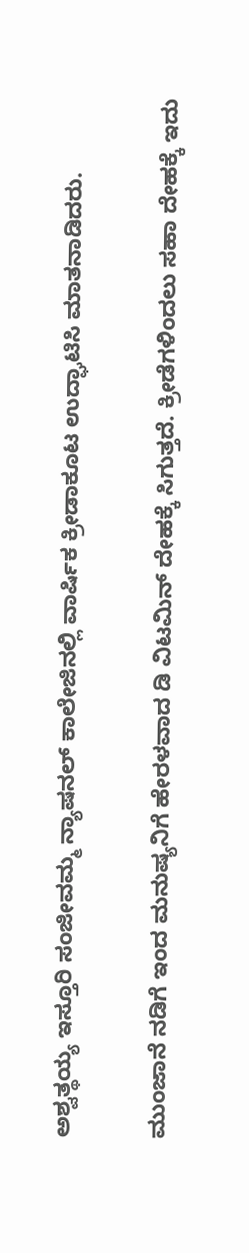ಅಶ್ವತ್ಥಯ್ಯ ಇಸ್ತೂರಿ ಸಂಜೀವಮ್ಮ ನ್ಯಾಷನಲ್ ಕಾಲೇಜಿನಲ್ಲಿ ವಾರ್ಷಿಕ ಕ್ರೀಡಾಕೂಟ ಉದ್ಘಾಟಿಸಿ ಮಾತನಾಡಿದರು.

ಮುಂಜಾನೆ ನಡಿಗೆ ಇಂದ ಮನುಷ್ಯನಿಗೆ ಹೇರಳವಾದ ಡಿ ವಿಟಮಿನ್ ದೇಹಕ್ಕೆ ಸಿಗುತ್ತದೆ. ಕ್ರೀಡೆಗಳಿಂದಲು ಸಹಾ ದೇಹಕ್ಕೆ ಇದು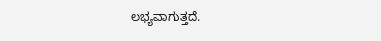ಲಭ್ಯವಾಗುತ್ತದೆ.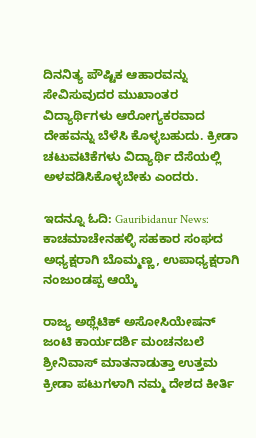ದಿನನಿತ್ಯ ಪೌಷ್ಟಿಕ ಆಹಾರವನ್ನು ಸೇವಿಸುವುದರ ಮುಖಾಂತರ ವಿದ್ಯಾರ್ಥಿಗಳು ಆರೋಗ್ಯಕರವಾದ ದೇಹವನ್ನು ಬೆಳೆಸಿ ಕೊಳ್ಳಬಹುದು. ಕ್ರೀಡಾ ಚಟುವಟಿಕೆಗಳು ವಿದ್ಯಾರ್ಥಿ ದೆಸೆಯಲ್ಲಿ ಅಳವಡಿಸಿಕೊಳ್ಳಬೇಕು ಎಂದರು.

ಇದನ್ನೂ ಓದಿ: Gauribidanur News: ಕಾಚಮಾಚೇನಹಳ್ಳಿ ಸಹಕಾರ ಸಂಘದ ಅಧ್ಯಕ್ಷರಾಗಿ ಬೊಮ್ಮಣ್ಣ, ಉಪಾಧ್ಯಕ್ಷರಾಗಿ ನಂಜುಂಡಪ್ಪ ಆಯ್ಕೆ

ರಾಜ್ಯ ಅಥ್ಲೆಟಿಕ್ ಅಸೋಸಿಯೇಷನ್ ಜಂಟಿ ಕಾರ್ಯದರ್ಶಿ ಮಂಚನಬಲೆ ಶ್ರೀನಿವಾಸ್ ಮಾತನಾಡುತ್ತಾ ಉತ್ತಮ ಕ್ರೀಡಾ ಪಟುಗಳಾಗಿ ನಮ್ಮ ದೇಶದ ಕೀರ್ತಿ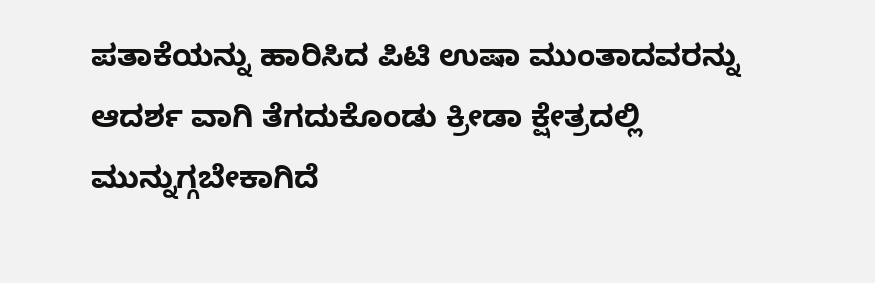ಪತಾಕೆಯನ್ನು ಹಾರಿಸಿದ ಪಿಟಿ ಉಷಾ ಮುಂತಾದವರನ್ನು ಆದರ್ಶ ವಾಗಿ ತೆಗದುಕೊಂಡು ಕ್ರೀಡಾ ಕ್ಷೇತ್ರದಲ್ಲಿ ಮುನ್ನುಗ್ಗಬೇಕಾಗಿದೆ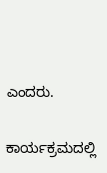ಎಂದರು.

ಕಾರ್ಯಕ್ರಮದಲ್ಲಿ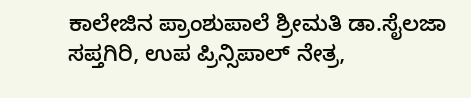ಕಾಲೇಜಿನ ಪ್ರಾಂಶುಪಾಲೆ ಶ್ರೀಮತಿ ಡಾ.ಸೈಲಜಾ ಸಪ್ತಗಿರಿ, ಉಪ ಪ್ರಿನ್ಸಿಪಾಲ್ ನೇತ್ರ,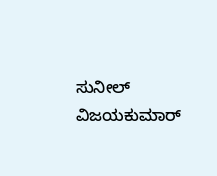ಸುನೀಲ್ ವಿಜಯಕುಮಾರ್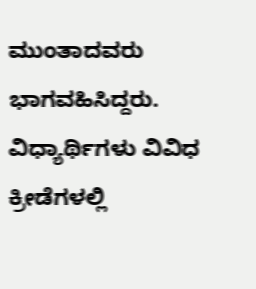ಮುಂತಾದವರು ಭಾಗವಹಿಸಿದ್ದರು. ವಿಧ್ಯಾರ್ಥಿಗಳು ವಿವಿಧ ಕ್ರೀಡೆಗಳಲ್ಲಿ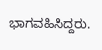ಭಾಗವಹಿಸಿದ್ದರು.